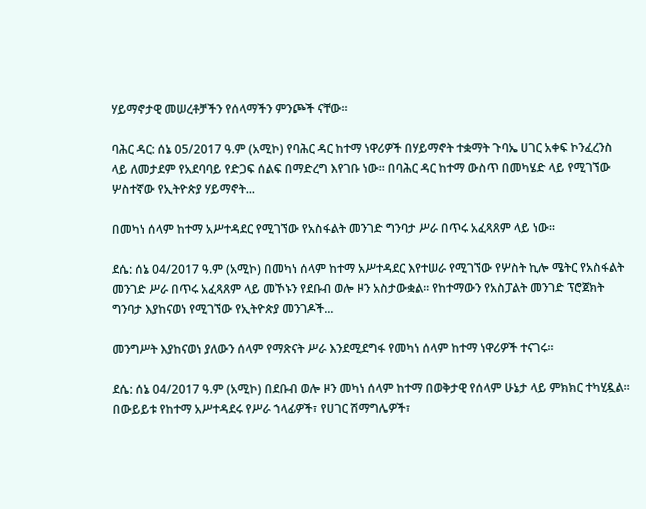ሃይማኖታዊ መሠረቶቻችን የሰላማችን ምንጮች ናቸው።

ባሕር ዳር: ሰኔ 05/2017 ዓ.ም (አሚኮ) የባሕር ዳር ከተማ ነዋሪዎች በሃይማኖት ተቋማት ጉባኤ ሀገር አቀፍ ኮንፈረንስ ላይ ለመታደም የአደባባይ የድጋፍ ሰልፍ በማድረግ እየገቡ ነው። በባሕር ዳር ከተማ ውስጥ በመካሄድ ላይ የሚገኘው ሦስተኛው የኢትዮጵያ ሃይማኖት...

በመካነ ሰላም ከተማ አሥተዳደር የሚገኘው የአስፋልት መንገድ ግንባታ ሥራ በጥሩ አፈጻጸም ላይ ነው።

ደሴ: ሰኔ 04/2017 ዓ.ም (አሚኮ) በመካነ ሰላም ከተማ አሥተዳደር እየተሠራ የሚገኘው የሦስት ኪሎ ሜትር የአስፋልት መንገድ ሥራ በጥሩ አፈጻጸም ላይ መኾኑን የደቡብ ወሎ ዞን አስታውቋል። የከተማውን የአስፓልት መንገድ ፕሮጀክት ግንባታ እያከናወነ የሚገኘው የኢትዮጵያ መንገዶች...

መንግሥት እያከናወነ ያለውን ሰላም የማጽናት ሥራ እንደሚደግፋ የመካነ ሰላም ከተማ ነዋሪዎች ተናገሩ።

ደሴ: ሰኔ 04/2017 ዓ.ም (አሚኮ) በደቡብ ወሎ ዞን መካነ ሰላም ከተማ በወቅታዊ የሰላም ሁኔታ ላይ ምክክር ተካሂዷል። በውይይቱ የከተማ አሥተዳደሩ የሥራ ኀላፊዎች፣ የሀገር ሽማግሌዎች፣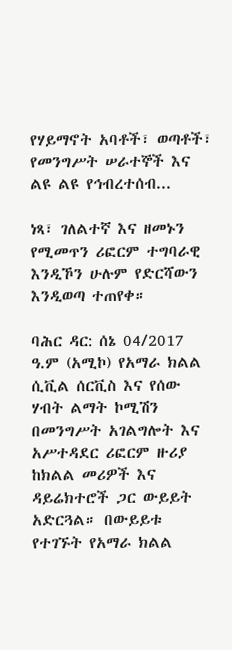የሃይማኖት አባቶች፣ ወጣቶች፣ የመንግሥት ሠራተኞች እና ልዩ ልዩ የኅብረተሰብ...

ነጻ፣ ገለልተኛ እና ዘመኑን የሚመጥን ሪፎርም ተግባራዊ እንዲኾን ሁሉም የድርሻውን እንዲወጣ ተጠየቀ።

ባሕር ዳር: ሰኔ 04/2017 ዓ.ም (አሚኮ) የአማራ ክልል ሲቪል ሰርቪስ እና የሰው ሃብት ልማት ኮሚሽን በመንግሥት አገልግሎት እና አሥተዳደር ሪፎርም ዙሪያ ከክልል መሪዎች እና ዳይሬክተሮች ጋር ውይይት አድርጓል። በውይይቱ የተገኙት የአማራ ክልል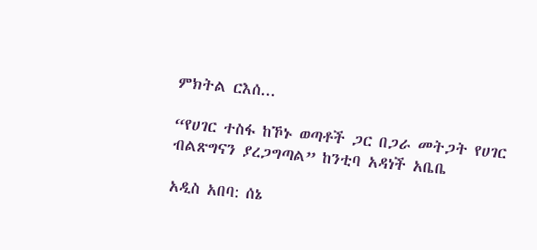ምክትል ርእሰ...

“የሀገር ተስፋ ከኾኑ ወጣቶች ጋር በጋራ መትጋት የሀገር ብልጽግናን ያረጋግጣል” ከንቲባ አዳነች አቤቤ

አዲስ አበባ: ሰኔ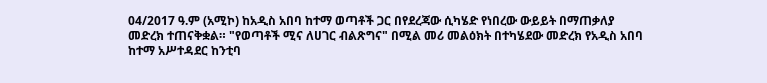04/2017 ዓ.ም (አሚኮ) ከአዲስ አበባ ከተማ ወጣቶች ጋር በየደረጃው ሲካሄድ የነበረው ውይይት በማጠቃለያ መድረክ ተጠናቅቋል። "የወጣቶች ሚና ለሀገር ብልጽግና" በሚል መሪ መልዕክት በተካሄደው መድረክ የአዲስ አበባ ከተማ አሥተዳደር ከንቲባ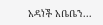አዳነች አቤቤን...